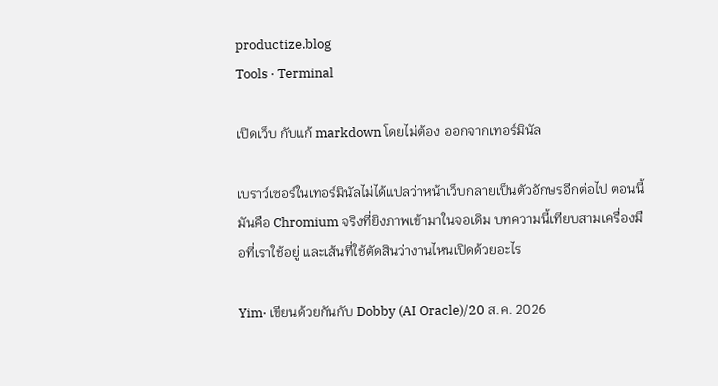productize.blog
Tools · Terminal

เปิดเว็บ กับแก้ markdown โดยไม่ต้อง ออกจากเทอร์มินัล

เบราว์เซอร์ในเทอร์มินัลไม่ได้แปลว่าหน้าเว็บกลายเป็นตัวอักษรอีกต่อไป ตอนนี้มันคือ Chromium จริงที่ยิงภาพเข้ามาในจอเดิม บทความนี้เทียบสามเครื่องมือที่เราใช้อยู่ และเส้นที่ใช้ตัดสินว่างานไหนเปิดด้วยอะไร

Yim· เขียนด้วยกันกับ Dobby (AI Oracle)/20 ส.ค. 2026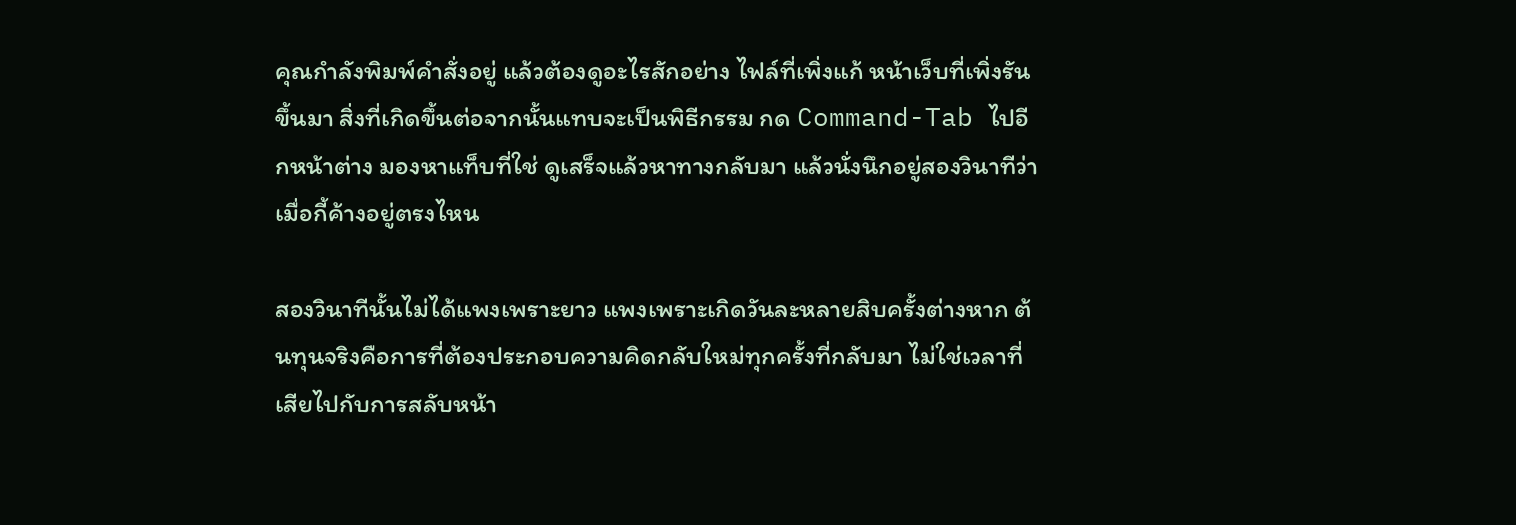คุณกำลังพิมพ์คำสั่งอยู่ แล้วต้องดูอะไรสักอย่าง ไฟล์ที่เพิ่งแก้ หน้าเว็บที่เพิ่งรันขึ้นมา สิ่งที่เกิดขึ้นต่อจากนั้นแทบจะเป็นพิธีกรรม กด Command-Tab ไปอีกหน้าต่าง มองหาแท็บที่ใช่ ดูเสร็จแล้วหาทางกลับมา แล้วนั่งนึกอยู่สองวินาทีว่าเมื่อกี้ค้างอยู่ตรงไหน

สองวินาทีนั้นไม่ได้แพงเพราะยาว แพงเพราะเกิดวันละหลายสิบครั้งต่างหาก ต้นทุนจริงคือการที่ต้องประกอบความคิดกลับใหม่ทุกครั้งที่กลับมา ไม่ใช่เวลาที่เสียไปกับการสลับหน้า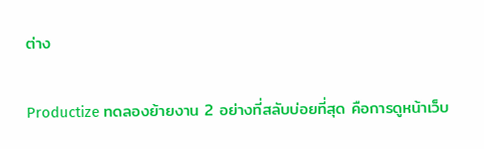ต่าง

Productize ทดลองย้ายงาน 2 อย่างที่สลับบ่อยที่สุด คือการดูหน้าเว็บ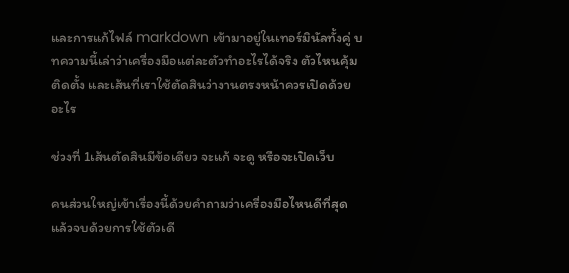และการแก้ไฟล์ markdown เข้ามาอยู่ในเทอร์มินัลทั้งคู่ บทความนี้เล่าว่าเครื่องมือแต่ละตัวทำอะไรได้จริง ตัวไหนคุ้มติดตั้ง และเส้นที่เราใช้ตัดสินว่างานตรงหน้าควรเปิดด้วยอะไร

ช่วงที่ 1เส้นตัดสินมีข้อเดียว จะแก้ จะดู หรือจะเปิดเว็บ

คนส่วนใหญ่เข้าเรื่องนี้ด้วยคำถามว่าเครื่องมือไหนดีที่สุด แล้วจบด้วยการใช้ตัวเดี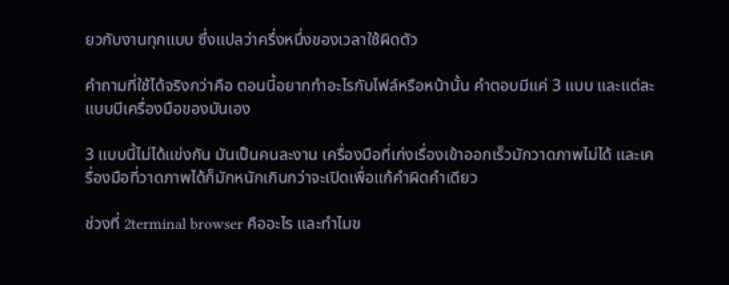ยวกับงานทุกแบบ ซึ่งแปลว่าครึ่งหนึ่งของเวลาใช้ผิดตัว

คำถามที่ใช้ได้จริงกว่าคือ ตอนนี้อยากทำอะไรกับไฟล์หรือหน้านั้น คำตอบมีแค่ 3 แบบ และแต่ละแบบมีเครื่องมือของมันเอง

3 แบบนี้ไม่ได้แข่งกัน มันเป็นคนละงาน เครื่องมือที่เก่งเรื่องเข้าออกเร็วมักวาดภาพไม่ได้ และเครื่องมือที่วาดภาพได้ก็มักหนักเกินกว่าจะเปิดเพื่อแก้คำผิดคำเดียว

ช่วงที่ 2terminal browser คืออะไร และทำไมข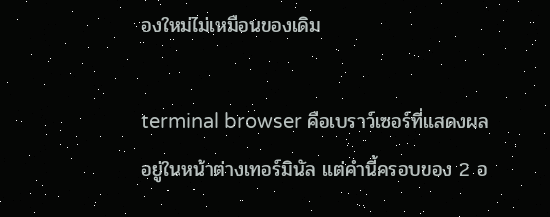องใหม่ไม่เหมือนของเดิม

terminal browser คือเบราว์เซอร์ที่แสดงผลอยู่ในหน้าต่างเทอร์มินัล แต่คำนี้ครอบของ 2 อ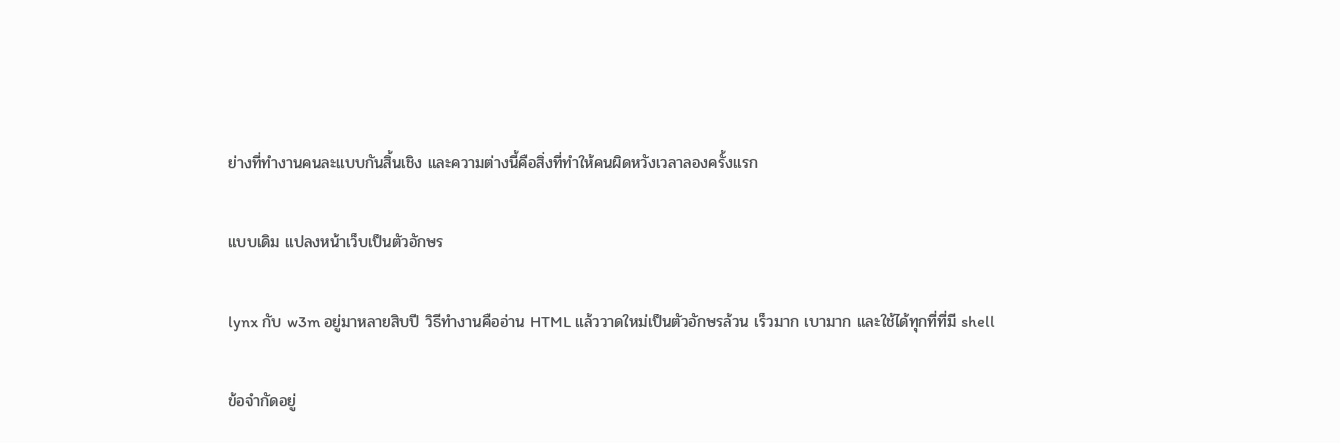ย่างที่ทำงานคนละแบบกันสิ้นเชิง และความต่างนี้คือสิ่งที่ทำให้คนผิดหวังเวลาลองครั้งแรก

แบบเดิม แปลงหน้าเว็บเป็นตัวอักษร

lynx กับ w3m อยู่มาหลายสิบปี วิธีทำงานคืออ่าน HTML แล้ววาดใหม่เป็นตัวอักษรล้วน เร็วมาก เบามาก และใช้ได้ทุกที่ที่มี shell

ข้อจำกัดอยู่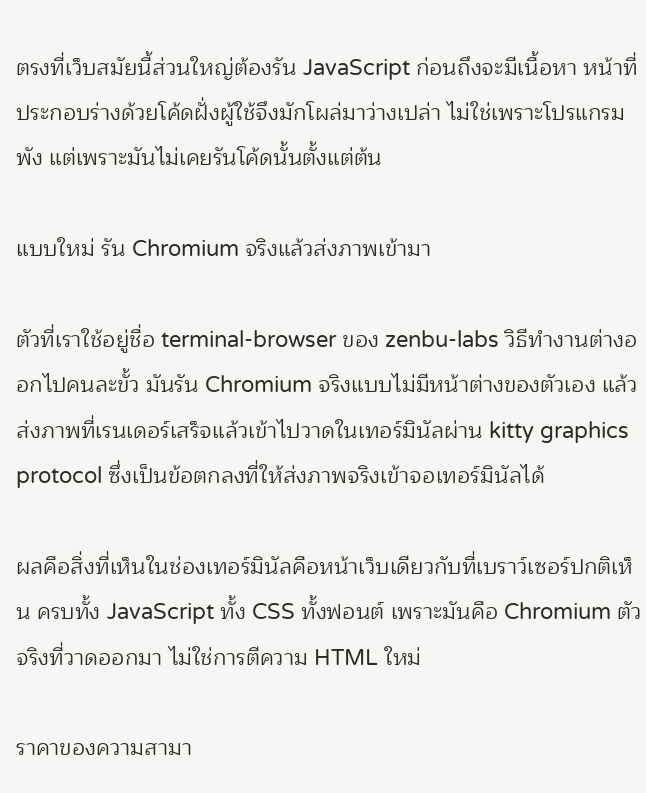ตรงที่เว็บสมัยนี้ส่วนใหญ่ต้องรัน JavaScript ก่อนถึงจะมีเนื้อหา หน้าที่ประกอบร่างด้วยโค้ดฝั่งผู้ใช้จึงมักโผล่มาว่างเปล่า ไม่ใช่เพราะโปรแกรมพัง แต่เพราะมันไม่เคยรันโค้ดนั้นตั้งแต่ต้น

แบบใหม่ รัน Chromium จริงแล้วส่งภาพเข้ามา

ตัวที่เราใช้อยู่ชื่อ terminal-browser ของ zenbu-labs วิธีทำงานต่างออกไปคนละขั้ว มันรัน Chromium จริงแบบไม่มีหน้าต่างของตัวเอง แล้วส่งภาพที่เรนเดอร์เสร็จแล้วเข้าไปวาดในเทอร์มินัลผ่าน kitty graphics protocol ซึ่งเป็นข้อตกลงที่ให้ส่งภาพจริงเข้าจอเทอร์มินัลได้

ผลคือสิ่งที่เห็นในช่องเทอร์มินัลคือหน้าเว็บเดียวกับที่เบราว์เซอร์ปกติเห็น ครบทั้ง JavaScript ทั้ง CSS ทั้งฟอนต์ เพราะมันคือ Chromium ตัวจริงที่วาดออกมา ไม่ใช่การตีความ HTML ใหม่

ราคาของความสามา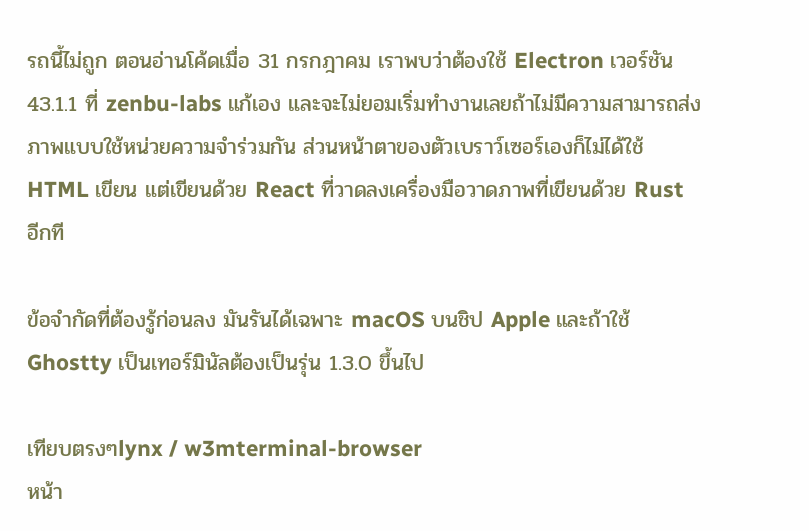รถนี้ไม่ถูก ตอนอ่านโค้ดเมื่อ 31 กรกฎาคม เราพบว่าต้องใช้ Electron เวอร์ชัน 43.1.1 ที่ zenbu-labs แก้เอง และจะไม่ยอมเริ่มทำงานเลยถ้าไม่มีความสามารถส่งภาพแบบใช้หน่วยความจำร่วมกัน ส่วนหน้าตาของตัวเบราว์เซอร์เองก็ไม่ได้ใช้ HTML เขียน แต่เขียนด้วย React ที่วาดลงเครื่องมือวาดภาพที่เขียนด้วย Rust อีกที

ข้อจำกัดที่ต้องรู้ก่อนลง มันรันได้เฉพาะ macOS บนชิป Apple และถ้าใช้ Ghostty เป็นเทอร์มินัลต้องเป็นรุ่น 1.3.0 ขึ้นไป

เทียบตรงๆlynx / w3mterminal-browser
หน้า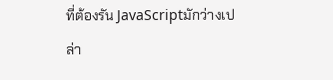ที่ต้องรัน JavaScriptมักว่างเปล่า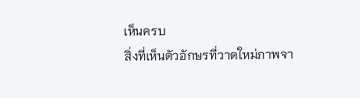เห็นครบ
สิ่งที่เห็นตัวอักษรที่วาดใหม่ภาพจา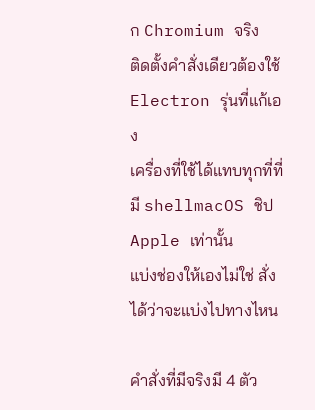ก Chromium จริง
ติดตั้งคำสั่งเดียวต้องใช้ Electron รุ่นที่แก้เอง
เครื่องที่ใช้ได้แทบทุกที่ที่มี shellmacOS ชิป Apple เท่านั้น
แบ่งช่องให้เองไม่ใช่ สั่งได้ว่าจะแบ่งไปทางไหน

คำสั่งที่มีจริงมี 4 ตัว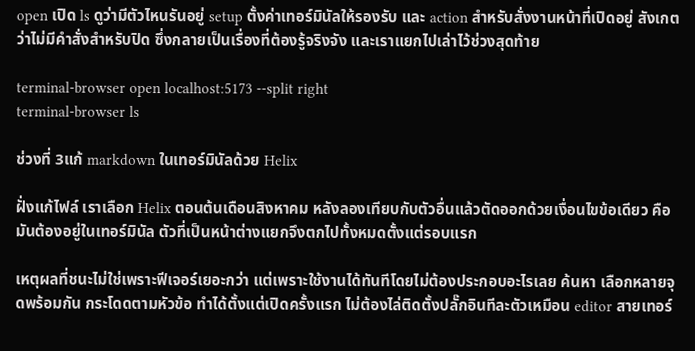open เปิด ls ดูว่ามีตัวไหนรันอยู่ setup ตั้งค่าเทอร์มินัลให้รองรับ และ action สำหรับสั่งงานหน้าที่เปิดอยู่ สังเกตว่าไม่มีคำสั่งสำหรับปิด ซึ่งกลายเป็นเรื่องที่ต้องรู้จริงจัง และเราแยกไปเล่าไว้ช่วงสุดท้าย

terminal-browser open localhost:5173 --split right
terminal-browser ls

ช่วงที่ 3แก้ markdown ในเทอร์มินัลด้วย Helix

ฝั่งแก้ไฟล์ เราเลือก Helix ตอนต้นเดือนสิงหาคม หลังลองเทียบกับตัวอื่นแล้วตัดออกด้วยเงื่อนไขข้อเดียว คือมันต้องอยู่ในเทอร์มินัล ตัวที่เป็นหน้าต่างแยกจึงตกไปทั้งหมดตั้งแต่รอบแรก

เหตุผลที่ชนะไม่ใช่เพราะฟีเจอร์เยอะกว่า แต่เพราะใช้งานได้ทันทีโดยไม่ต้องประกอบอะไรเลย ค้นหา เลือกหลายจุดพร้อมกัน กระโดดตามหัวข้อ ทำได้ตั้งแต่เปิดครั้งแรก ไม่ต้องไล่ติดตั้งปลั๊กอินทีละตัวเหมือน editor สายเทอร์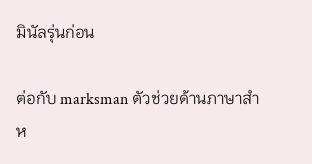มินัลรุ่นก่อน

ต่อกับ marksman ตัวช่วยด้านภาษาสำห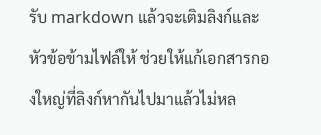รับ markdown แล้วจะเติมลิงก์และหัวข้อข้ามไฟล์ให้ ช่วยให้แก้เอกสารกองใหญ่ที่ลิงก์หากันไปมาแล้วไม่หล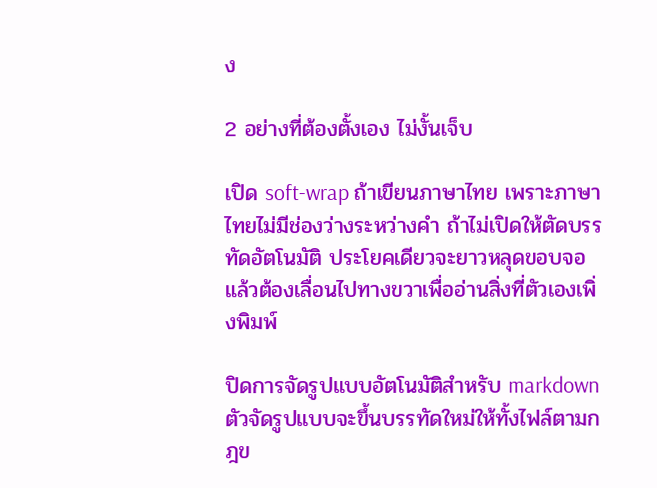ง

2 อย่างที่ต้องตั้งเอง ไม่งั้นเจ็บ

เปิด soft-wrap ถ้าเขียนภาษาไทย เพราะภาษาไทยไม่มีช่องว่างระหว่างคำ ถ้าไม่เปิดให้ตัดบรรทัดอัตโนมัติ ประโยคเดียวจะยาวหลุดขอบจอ แล้วต้องเลื่อนไปทางขวาเพื่ออ่านสิ่งที่ตัวเองเพิ่งพิมพ์

ปิดการจัดรูปแบบอัตโนมัติสำหรับ markdown ตัวจัดรูปแบบจะขึ้นบรรทัดใหม่ให้ทั้งไฟล์ตามกฎข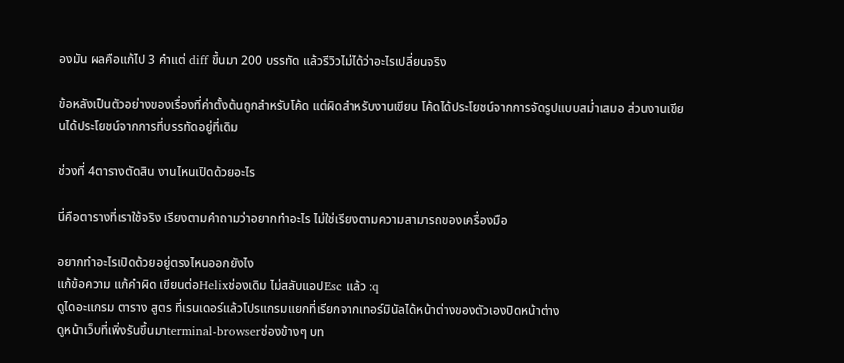องมัน ผลคือแก้ไป 3 คำแต่ diff ขึ้นมา 200 บรรทัด แล้วรีวิวไม่ได้ว่าอะไรเปลี่ยนจริง

ข้อหลังเป็นตัวอย่างของเรื่องที่ค่าตั้งต้นถูกสำหรับโค้ด แต่ผิดสำหรับงานเขียน โค้ดได้ประโยชน์จากการจัดรูปแบบสม่ำเสมอ ส่วนงานเขียนได้ประโยชน์จากการที่บรรทัดอยู่ที่เดิม

ช่วงที่ 4ตารางตัดสิน งานไหนเปิดด้วยอะไร

นี่คือตารางที่เราใช้จริง เรียงตามคำถามว่าอยากทำอะไร ไม่ใช่เรียงตามความสามารถของเครื่องมือ

อยากทำอะไรเปิดด้วยอยู่ตรงไหนออกยังไง
แก้ข้อความ แก้คำผิด เขียนต่อHelixช่องเดิม ไม่สลับแอปEsc แล้ว :q
ดูไดอะแกรม ตาราง สูตร ที่เรนเดอร์แล้วโปรแกรมแยกที่เรียกจากเทอร์มินัลได้หน้าต่างของตัวเองปิดหน้าต่าง
ดูหน้าเว็บที่เพิ่งรันขึ้นมาterminal-browserช่องข้างๆ บท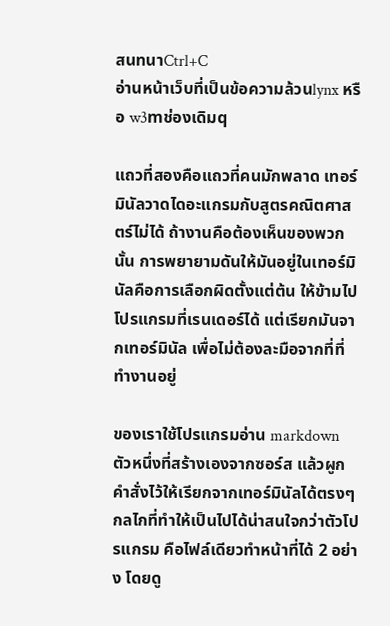สนทนาCtrl+C
อ่านหน้าเว็บที่เป็นข้อความล้วนlynx หรือ w3mช่องเดิมq

แถวที่สองคือแถวที่คนมักพลาด เทอร์มินัลวาดไดอะแกรมกับสูตรคณิตศาสตร์ไม่ได้ ถ้างานคือต้องเห็นของพวกนั้น การพยายามดันให้มันอยู่ในเทอร์มินัลคือการเลือกผิดตั้งแต่ต้น ให้ข้ามไปโปรแกรมที่เรนเดอร์ได้ แต่เรียกมันจากเทอร์มินัล เพื่อไม่ต้องละมือจากที่ที่ทำงานอยู่

ของเราใช้โปรแกรมอ่าน markdown ตัวหนึ่งที่สร้างเองจากซอร์ส แล้วผูกคำสั่งไว้ให้เรียกจากเทอร์มินัลได้ตรงๆ กลไกที่ทำให้เป็นไปได้น่าสนใจกว่าตัวโปรแกรม คือไฟล์เดียวทำหน้าที่ได้ 2 อย่าง โดยดู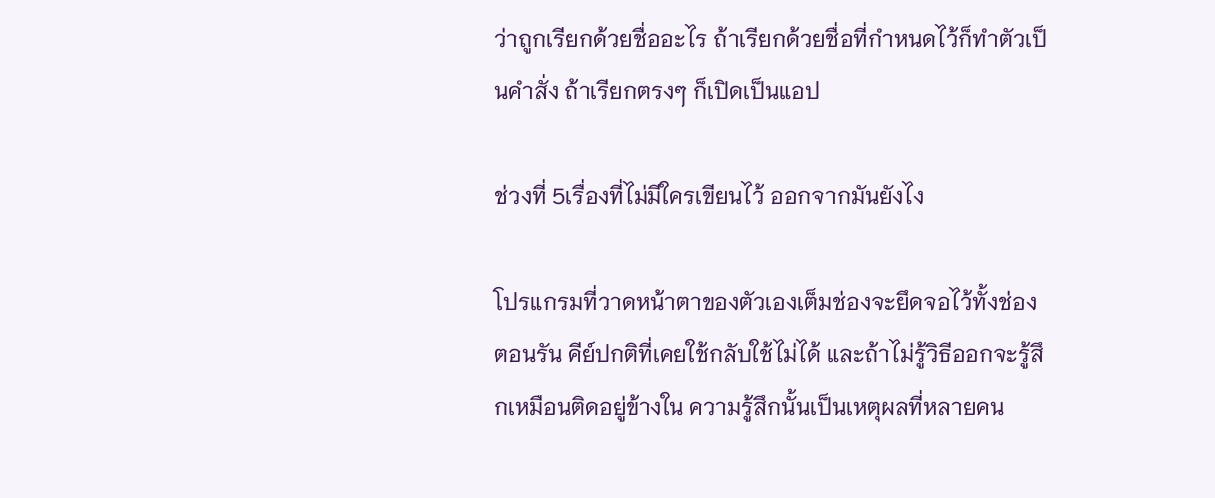ว่าถูกเรียกด้วยชื่ออะไร ถ้าเรียกด้วยชื่อที่กำหนดไว้ก็ทำตัวเป็นคำสั่ง ถ้าเรียกตรงๆ ก็เปิดเป็นแอป

ช่วงที่ 5เรื่องที่ไม่มีใครเขียนไว้ ออกจากมันยังไง

โปรแกรมที่วาดหน้าตาของตัวเองเต็มช่องจะยึดจอไว้ทั้งช่องตอนรัน คีย์ปกติที่เคยใช้กลับใช้ไม่ได้ และถ้าไม่รู้วิธีออกจะรู้สึกเหมือนติดอยู่ข้างใน ความรู้สึกนั้นเป็นเหตุผลที่หลายคน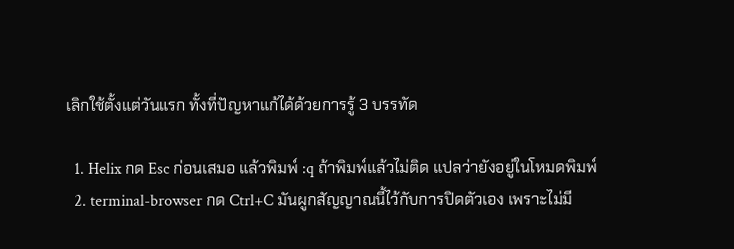เลิกใช้ตั้งแต่วันแรก ทั้งที่ปัญหาแก้ได้ด้วยการรู้ 3 บรรทัด

  1. Helix กด Esc ก่อนเสมอ แล้วพิมพ์ :q ถ้าพิมพ์แล้วไม่ติด แปลว่ายังอยู่ในโหมดพิมพ์
  2. terminal-browser กด Ctrl+C มันผูกสัญญาณนี้ไว้กับการปิดตัวเอง เพราะไม่มี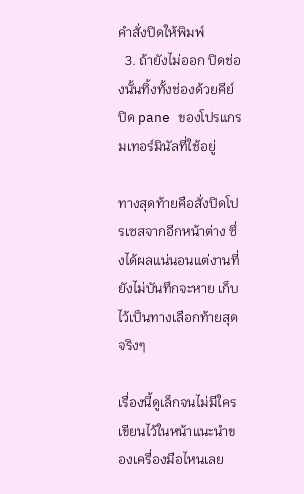คำสั่งปิดให้พิมพ์
  3. ถ้ายังไม่ออก ปิดช่องนั้นทิ้งทั้งช่องด้วยคีย์ปิด pane ของโปรแกรมเทอร์มินัลที่ใช้อยู่

ทางสุดท้ายคือสั่งปิดโปรเซสจากอีกหน้าต่าง ซึ่งได้ผลแน่นอนแต่งานที่ยังไม่บันทึกจะหาย เก็บไว้เป็นทางเลือกท้ายสุดจริงๆ

เรื่องนี้ดูเล็กจนไม่มีใครเขียนไว้ในหน้าแนะนำของเครื่องมือไหนเลย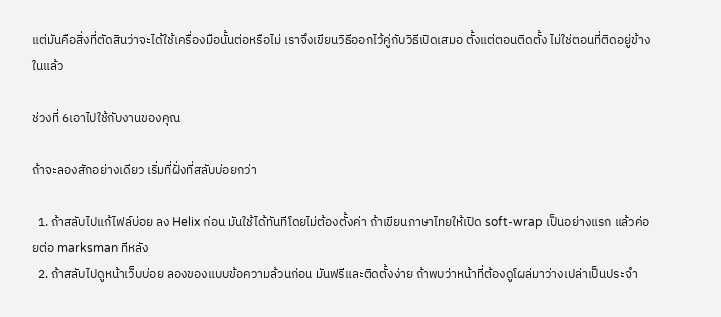แต่มันคือสิ่งที่ตัดสินว่าจะได้ใช้เครื่องมือนั้นต่อหรือไม่ เราจึงเขียนวิธีออกไว้คู่กับวิธีเปิดเสมอ ตั้งแต่ตอนติดตั้ง ไม่ใช่ตอนที่ติดอยู่ข้างในแล้ว

ช่วงที่ 6เอาไปใช้กับงานของคุณ

ถ้าจะลองสักอย่างเดียว เริ่มที่ฝั่งที่สลับบ่อยกว่า

  1. ถ้าสลับไปแก้ไฟล์บ่อย ลง Helix ก่อน มันใช้ได้ทันทีโดยไม่ต้องตั้งค่า ถ้าเขียนภาษาไทยให้เปิด soft-wrap เป็นอย่างแรก แล้วค่อยต่อ marksman ทีหลัง
  2. ถ้าสลับไปดูหน้าเว็บบ่อย ลองของแบบข้อความล้วนก่อน มันฟรีและติดตั้งง่าย ถ้าพบว่าหน้าที่ต้องดูโผล่มาว่างเปล่าเป็นประจำ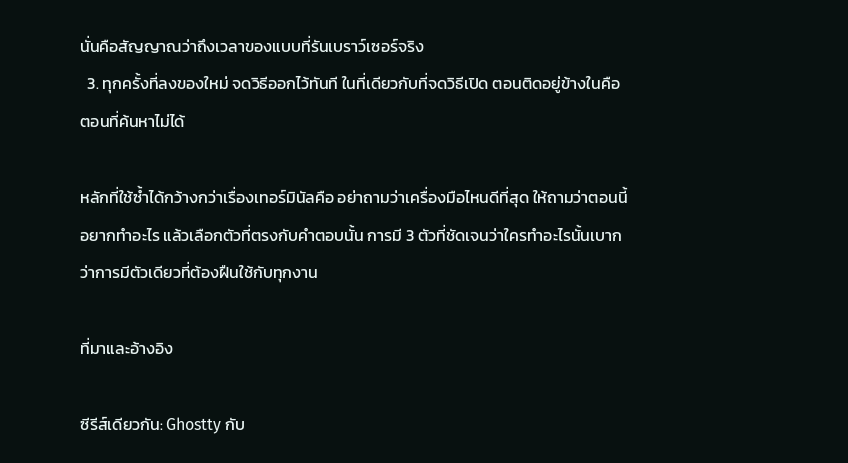นั่นคือสัญญาณว่าถึงเวลาของแบบที่รันเบราว์เซอร์จริง
  3. ทุกครั้งที่ลงของใหม่ จดวิธีออกไว้ทันที ในที่เดียวกับที่จดวิธีเปิด ตอนติดอยู่ข้างในคือตอนที่ค้นหาไม่ได้

หลักที่ใช้ซ้ำได้กว้างกว่าเรื่องเทอร์มินัลคือ อย่าถามว่าเครื่องมือไหนดีที่สุด ให้ถามว่าตอนนี้อยากทำอะไร แล้วเลือกตัวที่ตรงกับคำตอบนั้น การมี 3 ตัวที่ชัดเจนว่าใครทำอะไรนั้นเบากว่าการมีตัวเดียวที่ต้องฝืนใช้กับทุกงาน

ที่มาและอ้างอิง

ซีรีส์เดียวกัน: Ghostty กับ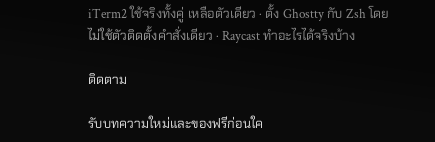iTerm2 ใช้จริงทั้งคู่ เหลือตัวเดียว · ตั้ง Ghostty กับ Zsh โดยไม่ใช้ตัวติดตั้งคำสั่งเดียว · Raycast ทำอะไรได้จริงบ้าง

ติดตาม

รับบทความใหม่และของฟรีก่อนใค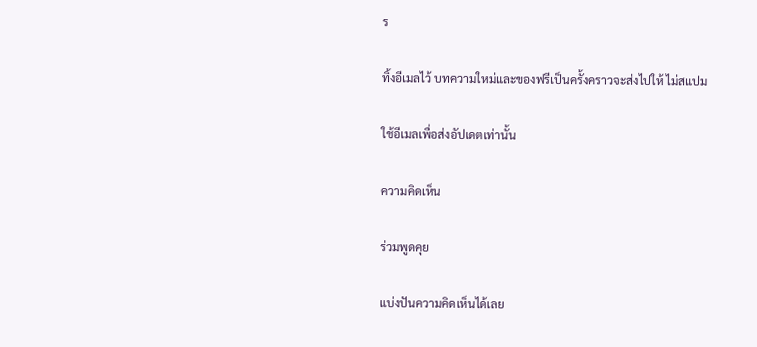ร

ทิ้งอีเมลไว้ บทความใหม่และของฟรีเป็นครั้งคราวจะส่งไปให้ ไม่สแปม

ใช้อีเมลเพื่อส่งอัปเดตเท่านั้น

ความคิดเห็น

ร่วมพูดคุย

แบ่งปันความคิดเห็นได้เลย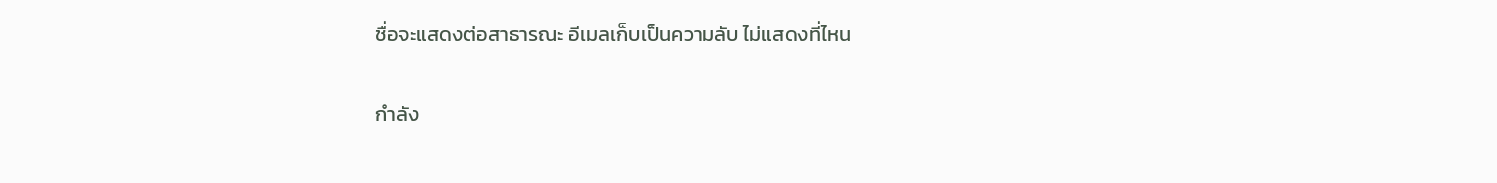ชื่อจะแสดงต่อสาธารณะ อีเมลเก็บเป็นความลับ ไม่แสดงที่ไหน

กำลัง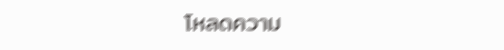โหลดความ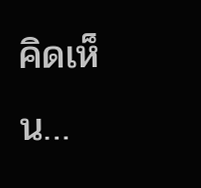คิดเห็น…